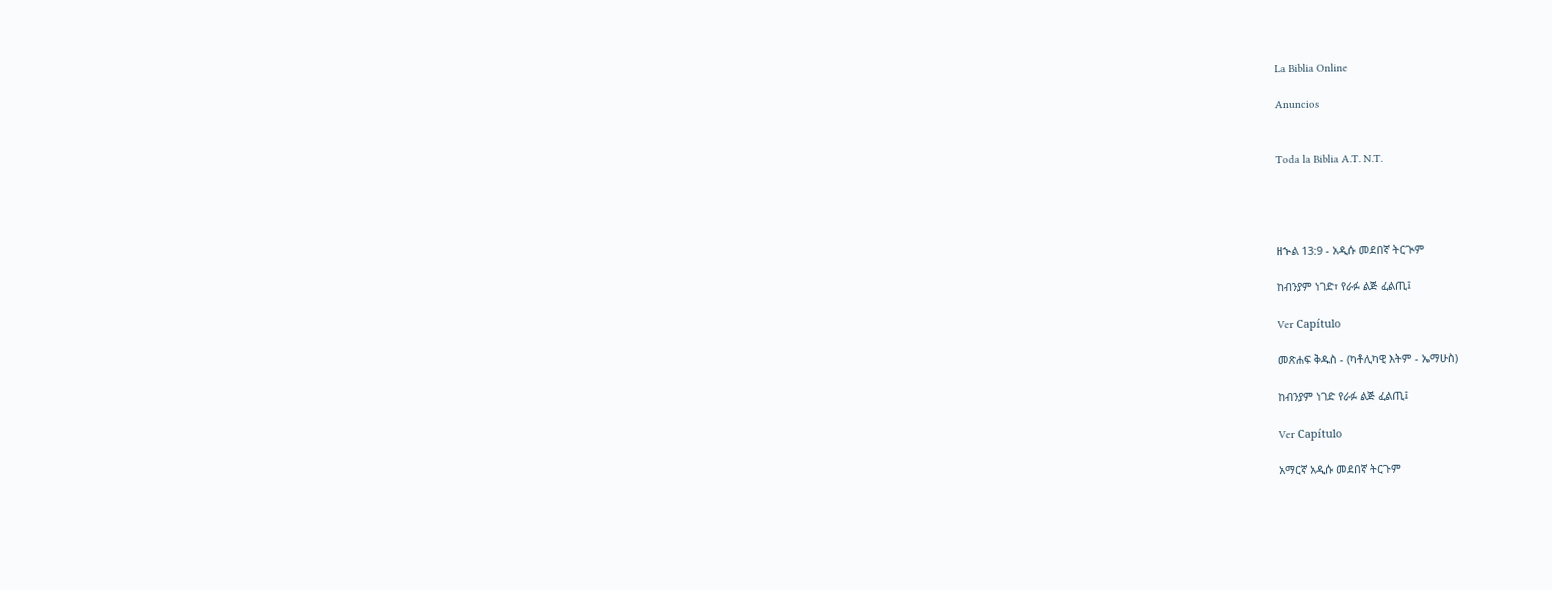La Biblia Online

Anuncios


Toda la Biblia A.T. N.T.




ዘኍል 13:9 - አዲሱ መደበኛ ትርጒም

ከብንያም ነገድ፣ የራፉ ልጅ ፈልጢ፤

Ver Capítulo

መጽሐፍ ቅዱስ - (ካቶሊካዊ እትም - ኤማሁስ)

ከብንያም ነገድ የራፉ ልጅ ፈልጢ፤

Ver Capítulo

አማርኛ አዲሱ መደበኛ ትርጉም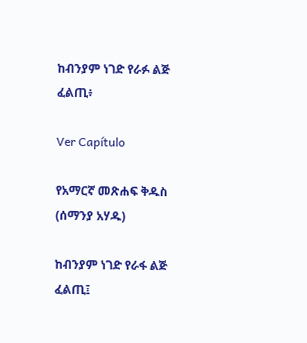ከብንያም ነገድ የራፉ ልጅ ፈልጢ፥

Ver Capítulo

የአማርኛ መጽሐፍ ቅዱስ (ሰማንያ አሃዱ)

ከብንያም ነገድ የራፋ ልጅ ፈልጢ፤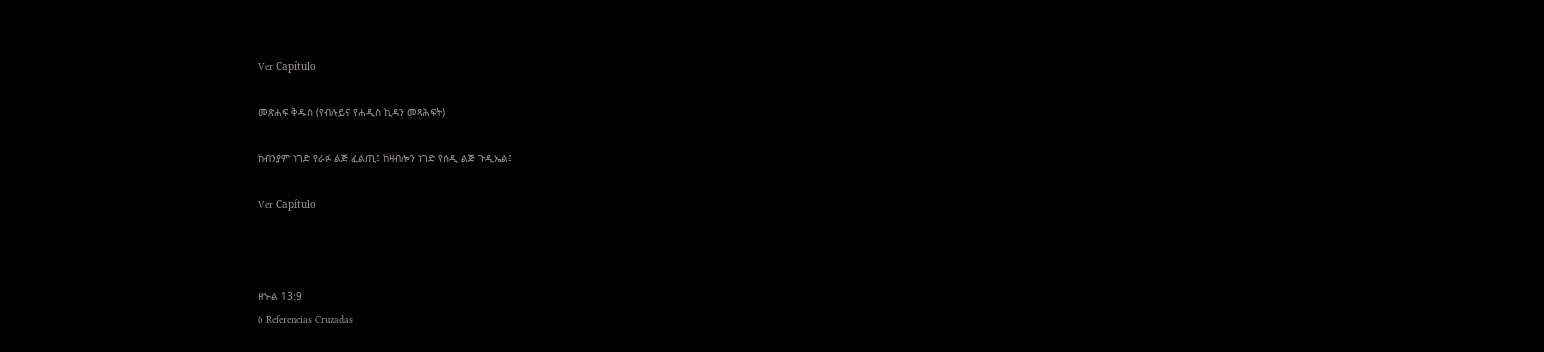Ver Capítulo

መጽሐፍ ቅዱስ (የብሉይና የሐዲስ ኪዳን መጻሕፍት)

ከብንያም ነገድ የራፉ ልጅ ፈልጢ፤ ከዛብሎን ነገድ የሰዲ ልጅ ጉዲኤል፤

Ver Capítulo



ዘኍል 13:9
6 Referencias Cruzadas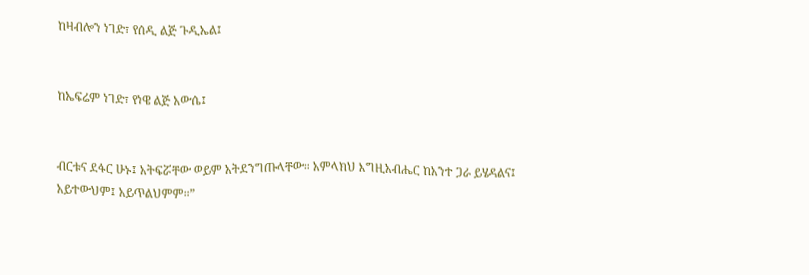ከዛብሎን ነገድ፣ የሰዲ ልጅ ጉዲኤል፤


ከኤፍሬም ነገድ፣ የነዌ ልጅ አውሴ፤


ብርቱና ደፋር ሁኑ፤ አትፍሯቸው ወይም አትደንግጡላቸው። አምላክህ እግዚአብሔር ከአንተ ጋራ ይሄዳልና፤ አይተውህም፤ አይጥልህምም።”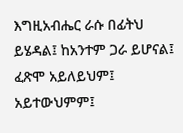እግዚአብሔር ራሱ በፊትህ ይሄዳል፤ ከአንተም ጋራ ይሆናል፤ ፈጽሞ አይለይህም፤ አይተውህምም፤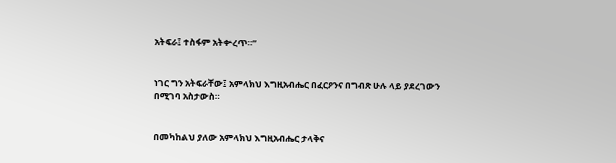አትፍራ፤ ተስፋም አትቍረጥ።”


ነገር ግን አትፍራቸው፤ አምላክህ እግዚአብሔር በፈርዖንና በግብጽ ሁሉ ላይ ያደረገውን በሚገባ አስታውስ።


በመካከልህ ያለው አምላክህ እግዚአብሔር ታላቅና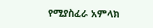የሚያስፈራ አምላክ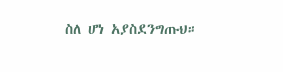ስለ ሆነ አያስደንግጡህ።